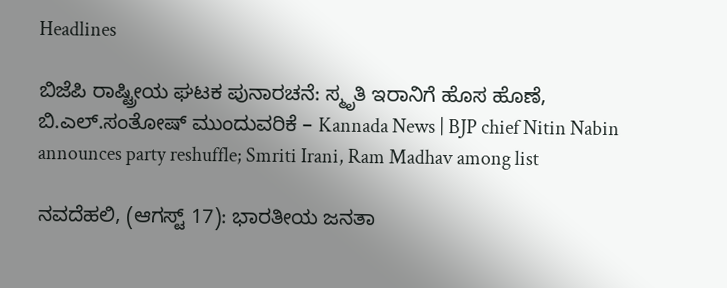Headlines

ಬಿಜೆಪಿ ರಾಷ್ಟ್ರೀಯ ಘಟಕ ಪುನಾರಚನೆ: ಸ್ಮೃತಿ ಇರಾನಿಗೆ ಹೊಸ ಹೊಣೆ, ಬಿ.ಎಲ್.ಸಂತೋಷ್‌ ಮುಂದುವರಿಕೆ – Kannada News | BJP chief Nitin Nabin announces party reshuffle; Smriti Irani, Ram Madhav among list

ನವದೆಹಲಿ, (ಆಗಸ್ಟ್ 17): ಭಾರತೀಯ ಜನತಾ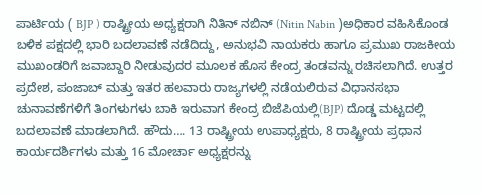ಪಾರ್ಟಿಯ ( BJP ) ರಾಷ್ಟ್ರೀಯ ಅಧ್ಯಕ್ಷರಾಗಿ ನಿತಿನ್ ನಬಿನ್ (Nitin Nabin )ಅಧಿಕಾರ ವಹಿಸಿಕೊಂಡ ಬಳಿಕ ಪಕ್ಷದಲ್ಲಿ ಭಾರಿ ಬದಲಾವಣೆ ನಡೆದಿದ್ದು, ಅನುಭವಿ ನಾಯಕರು ಹಾಗೂ ಪ್ರಮುಖ ರಾಜಕೀಯ ಮುಖಂಡರಿಗೆ ಜವಾಬ್ದಾರಿ ನೀಡುವುದರ ಮೂಲಕ ಹೊಸ ಕೇಂದ್ರ ತಂಡವನ್ನು ರಚಿಸಲಾಗಿದೆ. ಉತ್ತರ ಪ್ರದೇಶ, ಪಂಜಾಬ್ ಮತ್ತು ಇತರ ಹಲವಾರು ರಾಜ್ಯಗಳಲ್ಲಿ ನಡೆಯಲಿರುವ ವಿಧಾನಸಭಾ ಚುನಾವಣೆಗಳಿಗೆ ತಿಂಗಳುಗಳು ಬಾಕಿ ಇರುವಾಗ ಕೇಂದ್ರ ಬಿಜೆಪಿಯಲ್ಲಿ(BJP) ದೊಡ್ಡ ಮಟ್ಟದಲ್ಲಿ ಬದಲಾವಣೆ ಮಾಡಲಾಗಿದೆ. ಹೌದು…. 13 ರಾಷ್ಟ್ರೀಯ ಉಪಾಧ್ಯಕ್ಷರು, 8 ರಾಷ್ಟ್ರೀಯ ಪ್ರಧಾನ ಕಾರ್ಯದರ್ಶಿಗಳು ಮತ್ತು 16 ಮೋರ್ಚಾ ಅಧ್ಯಕ್ಷರನ್ನು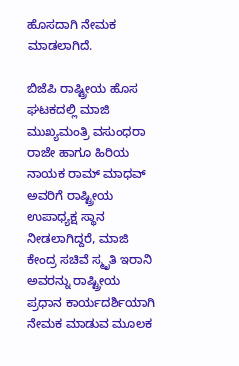ಹೊಸದಾಗಿ ನೇಮಕ ಮಾಡಲಾಗಿದೆ.

ಬಿಜೆಪಿ ರಾಷ್ಟ್ರೀಯ ಹೊಸ ಘಟಕದಲ್ಲಿ ಮಾಜಿ ಮುಖ್ಯಮಂತ್ರಿ ವಸುಂಧರಾ ರಾಜೇ ಹಾಗೂ ಹಿರಿಯ ನಾಯಕ ರಾಮ್ ಮಾಧವ್ ಅವರಿಗೆ ರಾಷ್ಟ್ರೀಯ ಉಪಾಧ್ಯಕ್ಷ ಸ್ಥಾನ ನೀಡಲಾಗಿದ್ದರೆ, ಮಾಜಿ ಕೇಂದ್ರ ಸಚಿವೆ ಸ್ಮೃತಿ ಇರಾನಿ ಅವರನ್ನು ರಾಷ್ಟ್ರೀಯ ಪ್ರಧಾನ ಕಾರ್ಯದರ್ಶಿಯಾಗಿ ನೇಮಕ ಮಾಡುವ ಮೂಲಕ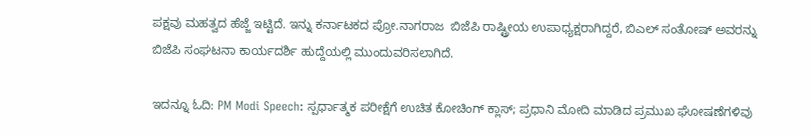ಪಕ್ಷವು ಮಹತ್ವದ ಹೆಜ್ಜೆ ಇಟ್ಟಿದೆ. ಇನ್ನು ಕರ್ನಾಟಕದ ಪ್ರೋ.ನಾಗರಾಜ  ಬಿಜೆಪಿ ರಾಷ್ಟ್ರೀಯ ಉಪಾಧ್ಯಕ್ಷರಾಗಿದ್ದರೆ, ಬಿಎಲ್ ಸಂತೋಷ್ ಅವರನ್ನು ಬಿಜೆಪಿ ಸಂಘಟನಾ ಕಾರ್ಯದರ್ಶಿ ಹುದ್ದೆಯಲ್ಲಿ ಮುಂದುವರಿಸಲಾಗಿದೆ.

ಇದನ್ನೂ ಓದಿ: PM Modi Speech: ಸ್ಪರ್ಧಾತ್ಮಕ ಪರೀಕ್ಷೆಗೆ ಉಚಿತ ಕೋಚಿಂಗ್ ಕ್ಲಾಸ್; ಪ್ರಧಾನಿ ಮೋದಿ ಮಾಡಿದ ಪ್ರಮುಖ ಘೋಷಣೆಗಳಿವು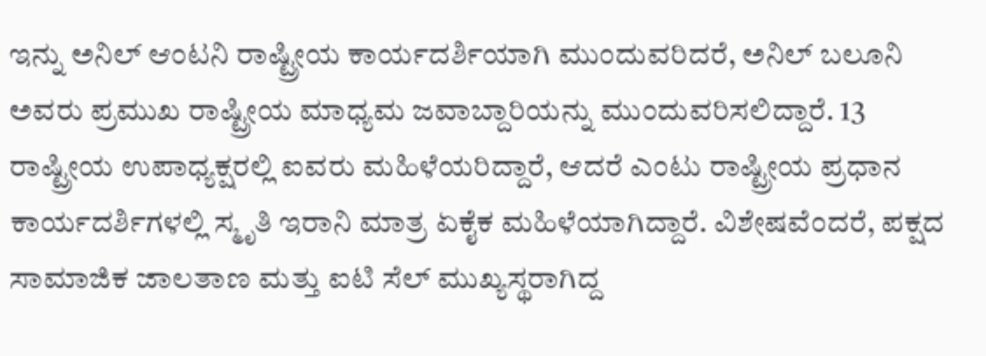ಇನ್ನು ಅನಿಲ್ ಆಂಟನಿ ರಾಷ್ಟ್ರೀಯ ಕಾರ್ಯದರ್ಶಿಯಾಗಿ ಮುಂದುವರಿದರೆ, ಅನಿಲ್ ಬಲೂನಿ ಅವರು ಪ್ರಮುಖ ರಾಷ್ಟ್ರೀಯ ಮಾಧ್ಯಮ ಜವಾಬ್ದಾರಿಯನ್ನು ಮುಂದುವರಿಸಲಿದ್ದಾರೆ. 13 ರಾಷ್ಟ್ರೀಯ ಉಪಾಧ್ಯಕ್ಷರಲ್ಲಿ ಐವರು ಮಹಿಳೆಯರಿದ್ದಾರೆ, ಆದರೆ ಎಂಟು ರಾಷ್ಟ್ರೀಯ ಪ್ರಧಾನ ಕಾರ್ಯದರ್ಶಿಗಳಲ್ಲಿ ಸ್ಮೃತಿ ಇರಾನಿ ಮಾತ್ರ ಏಕೈಕ ಮಹಿಳೆಯಾಗಿದ್ದಾರೆ. ವಿಶೇಷವೆಂದರೆ, ಪಕ್ಷದ ಸಾಮಾಜಿಕ ಜಾಲತಾಣ ಮತ್ತು ಐಟಿ ಸೆಲ್ ಮುಖ್ಯಸ್ಥರಾಗಿದ್ದ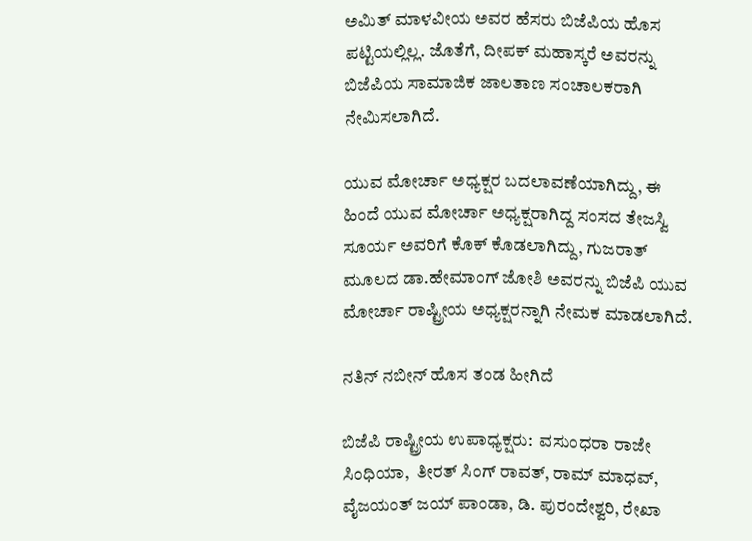ಅಮಿತ್ ಮಾಳವೀಯ ಅವರ ಹೆಸರು ಬಿಜೆಪಿಯ ಹೊಸ ಪಟ್ಟಿಯಲ್ಲಿಲ್ಲ. ಜೊತೆಗೆ, ದೀಪಕ್ ಮಹಾಸ್ಕರೆ ಅವರನ್ನು ಬಿಜೆಪಿಯ ಸಾಮಾಜಿಕ ಜಾಲತಾಣ ಸಂಚಾಲಕರಾಗಿ ನೇಮಿಸಲಾಗಿದೆ.

ಯುವ ಮೋರ್ಚಾ ಅಧ್ಯಕ್ಷರ ಬದಲಾವಣೆಯಾಗಿದ್ದು, ಈ ಹಿಂದೆ ಯುವ ಮೋರ್ಚಾ ಅಧ್ಯಕ್ಷರಾಗಿದ್ದ ಸಂಸದ ತೇಜಸ್ವಿ ಸೂರ್ಯ ಅವರಿಗೆ ಕೊಕ್ ಕೊಡಲಾಗಿದ್ದು, ಗುಜರಾತ್ ಮೂಲದ ಡಾ.ಹೇಮಾಂಗ್ ಜೋಶಿ ಅವರನ್ನು ಬಿಜೆಪಿ ಯುವ ಮೋರ್ಚಾ ರಾಷ್ಟ್ರೀಯ ಅಧ್ಯಕ್ಷರನ್ನಾಗಿ ನೇಮಕ ಮಾಡಲಾಗಿದೆ.

ನತಿನ್ ನಬೀನ್ ಹೊಸ ತಂಡ ಹೀಗಿದೆ

ಬಿಜೆಪಿ ರಾಷ್ಟ್ರೀಯ ಉಪಾಧ್ಯಕ್ಷರು:  ವಸುಂಧರಾ ರಾಜೇ ಸಿಂಧಿಯಾ,  ತೀರತ್ ಸಿಂಗ್ ರಾವತ್, ರಾಮ್ ಮಾಧವ್, ವೈಜಯಂತ್ ಜಯ್ ಪಾಂಡಾ, ಡಿ. ಪುರಂದೇಶ್ವರಿ, ರೇಖಾ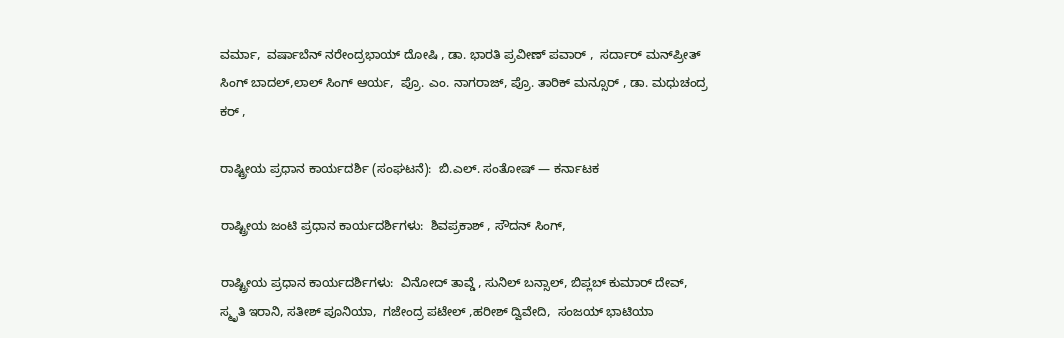ವರ್ಮಾ,  ವರ್ಷಾಬೆನ್ ನರೇಂದ್ರಭಾಯ್ ದೋಷಿ , ಡಾ. ಭಾರತಿ ಪ್ರವೀಣ್ ಪವಾರ್ ,  ಸರ್ದಾರ್ ಮನ್‌ಪ್ರೀತ್ ಸಿಂಗ್ ಬಾದಲ್,ಲಾಲ್ ಸಿಂಗ್ ಆರ್ಯ,  ಪ್ರೊ. ಎಂ. ನಾಗರಾಜ್, ಪ್ರೊ. ತಾರಿಕ್ ಮನ್ಸೂರ್ , ಡಾ. ಮಧುಚಂದ್ರ ಕರ್ ,

ರಾಷ್ಟ್ರೀಯ ಪ್ರಧಾನ ಕಾರ್ಯದರ್ಶಿ (ಸಂಘಟನೆ):  ಬಿ.ಎಲ್. ಸಂತೋಷ್ — ಕರ್ನಾಟಕ

ರಾಷ್ಟ್ರೀಯ ಜಂಟಿ ಪ್ರಧಾನ ಕಾರ್ಯದರ್ಶಿಗಳು:  ಶಿವಪ್ರಕಾಶ್ , ಸೌದನ್ ಸಿಂಗ್,

ರಾಷ್ಟ್ರೀಯ ಪ್ರಧಾನ ಕಾರ್ಯದರ್ಶಿಗಳು:  ವಿನೋದ್ ತಾವ್ಡೆ , ಸುನಿಲ್ ಬನ್ಸಾಲ್, ಬಿಪ್ಲಬ್ ಕುಮಾರ್ ದೇವ್, ಸ್ಮೃತಿ ಇರಾನಿ, ಸತೀಶ್ ಪೂನಿಯಾ,  ಗಜೇಂದ್ರ ಪಟೇಲ್ ,ಹರೀಶ್ ದ್ವಿವೇದಿ,  ಸಂಜಯ್ ಭಾಟಿಯಾ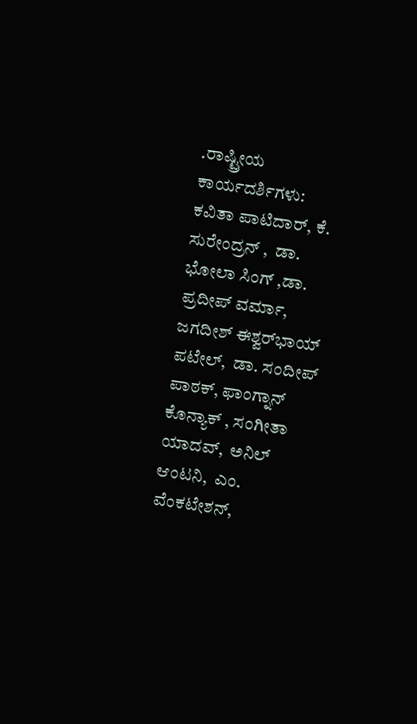.ರಾಷ್ಟ್ರೀಯ ಕಾರ್ಯದರ್ಶಿಗಳು: ಕವಿತಾ ಪಾಟಿದಾರ್, ಕೆ. ಸುರೇಂದ್ರನ್ ,  ಡಾ. ಭೋಲಾ ಸಿಂಗ್ ,ಡಾ. ಪ್ರದೀಪ್ ವರ್ಮಾ, ಜಗದೀಶ್ ಈಶ್ವರ್‌ಭಾಯ್ ಪಟೇಲ್,  ಡಾ. ಸಂದೀಪ್ ಪಾಠಕ್, ಫಾಂಗ್ನಾನ್ ಕೊನ್ಯಾಕ್ , ಸಂಗೀತಾ ಯಾದವ್,  ಅನಿಲ್ ಆಂಟನಿ,  ಎಂ. ವೆಂಕಟೇಶನ್,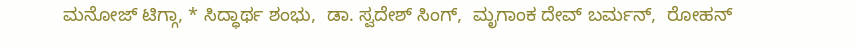ಮನೋಜ್ ಟಿಗ್ಗಾ, * ಸಿದ್ಧಾರ್ಥ ಶಂಭು,  ಡಾ. ಸ್ವದೇಶ್ ಸಿಂಗ್,  ಮೃಗಾಂಕ ದೇವ್ ಬರ್ಮನ್,  ರೋಹನ್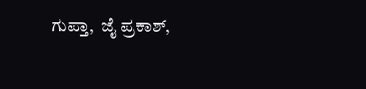ಗುಪ್ತಾ,  ಜೈ ಪ್ರಕಾಶ್,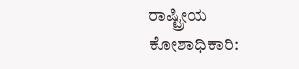ರಾಷ್ಟ್ರೀಯ ಕೋಶಾಧಿಕಾರಿ: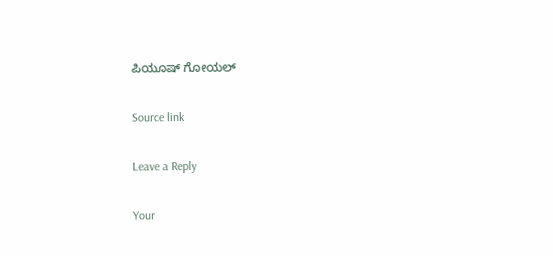ಪಿಯೂಷ್ ಗೋಯಲ್

Source link

Leave a Reply

Your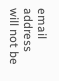email address will not be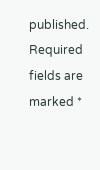published. Required fields are marked *